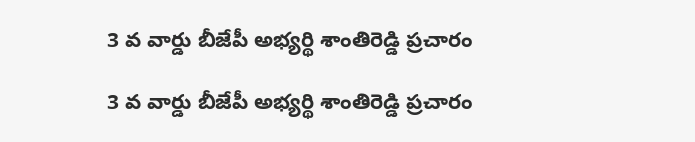3 వ వార్డు బీజేపీ అభ్యర్థి శాంతిరెడ్డి ప్రచారం

3 వ వార్డు బీజేపీ అభ్యర్థి శాంతిరెడ్డి ప్రచారం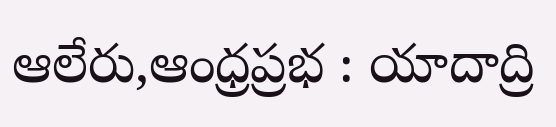ఆలేరు,ఆంధ్రప్రభ : యాదాద్రి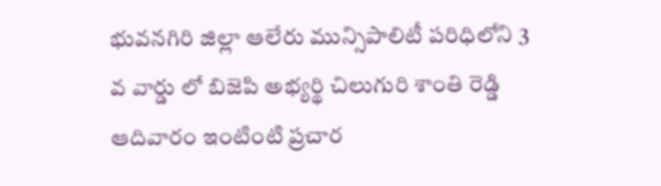భువనగిరి జిల్లా ఆలేరు మున్సిపాలిటీ పరిధిలోని 3 వ వార్డు లో బిజెపి అభ్యర్థి చిలుగురి శాంతి రెడ్డి ఆదివారం ఇంటింటి ప్రచార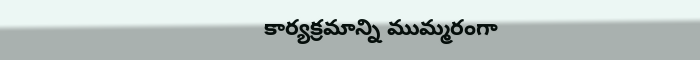కార్యక్రమాన్ని ముమ్మరంగా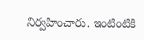నిర్వహించారు. ఇంటింటికి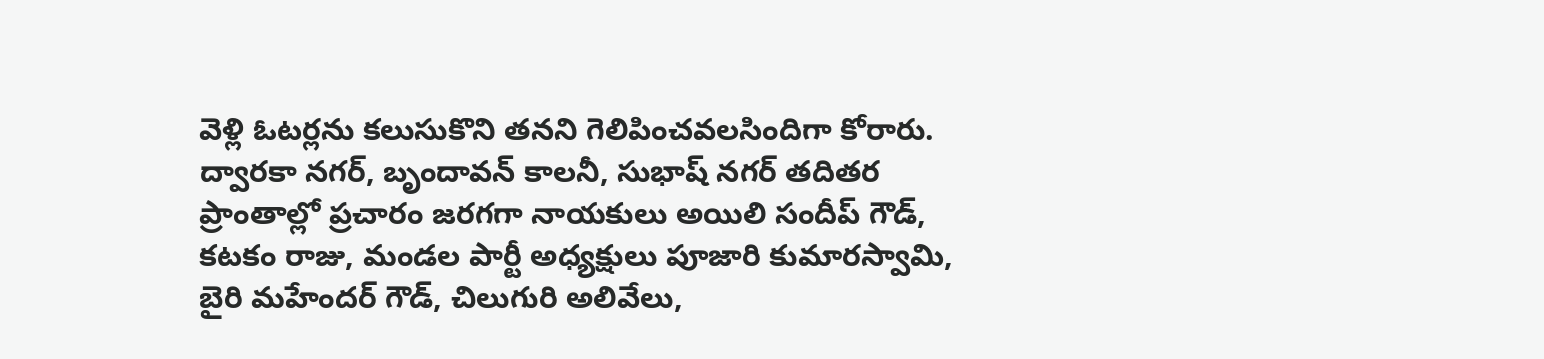వెళ్లి ఓటర్లను కలుసుకొని తనని గెలిపించవలసిందిగా కోరారు. ద్వారకా నగర్, బృందావన్ కాలనీ, సుభాష్ నగర్ తదితర ప్రాంతాల్లో ప్రచారం జరగగా నాయకులు అయిలి సందీప్ గౌడ్, కటకం రాజు, మండల పార్టీ అధ్యక్షులు పూజారి కుమారస్వామి, బైరి మహేందర్ గౌడ్, చిలుగురి అలివేలు,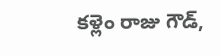కళ్లెం రాజు గౌడ్,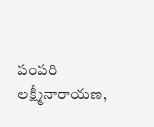పంపరి లక్ష్మీనారాయణ,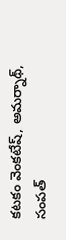కటకం వెంకటేష్, అమర్నాథ్, సంపత్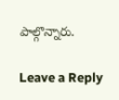పాల్గొన్నారు.

Leave a Reply